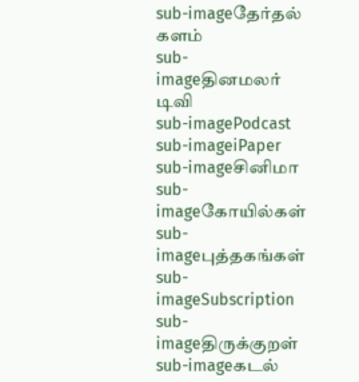sub-imageதேர்தல் களம்
sub-imageதினமலர் டிவி
sub-imagePodcast
sub-imageiPaper
sub-imageசினிமா
sub-imageகோயில்கள்
sub-imageபுத்தகங்கள்
sub-imageSubscription
sub-imageதிருக்குறள்
sub-imageகடல்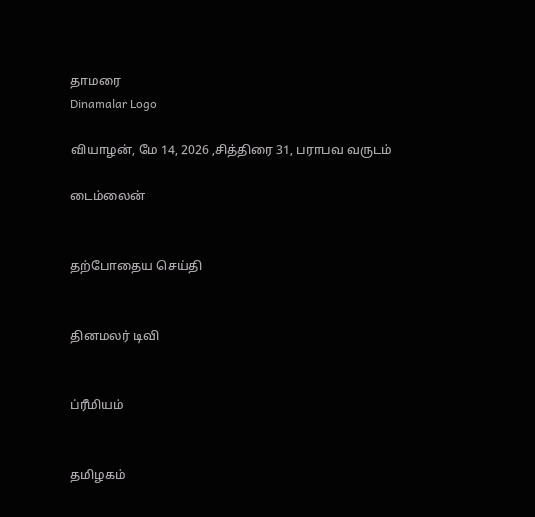தாமரை
Dinamalar Logo

வியாழன், மே 14, 2026 ,சித்திரை 31, பராபவ வருடம்

டைம்லைன்


தற்போதைய செய்தி


தினமலர் டிவி


ப்ரீமியம்


தமிழகம்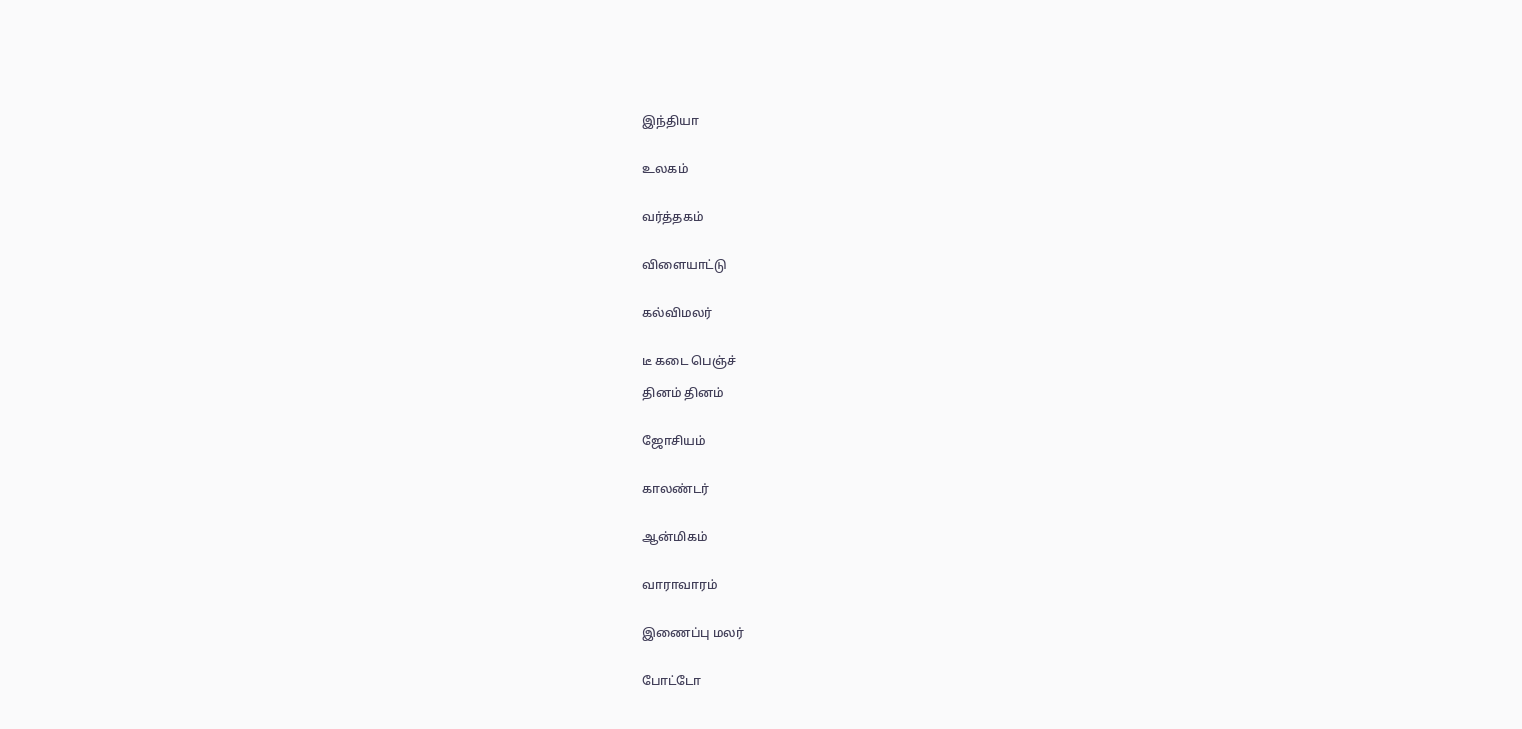இந்தியா


உலகம்


வர்த்தகம்


விளையாட்டு


கல்விமலர்


டீ கடை பெஞ்ச்

தினம் தினம்


ஜோசியம்


காலண்டர்


ஆன்மிகம்


வாராவாரம்


இணைப்பு மலர்


போட்டோ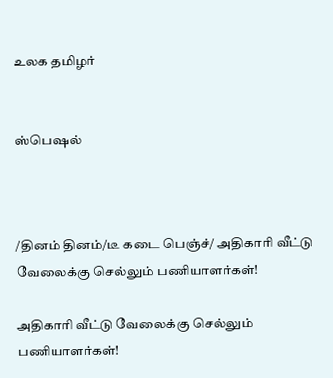உலக தமிழர்


ஸ்பெஷல்



/தினம் தினம்/டீ கடை பெஞ்ச்/ அதிகாரி வீட்டு வேலைக்கு செல்லும் பணியாளர்கள்!

அதிகாரி வீட்டு வேலைக்கு செல்லும் பணியாளர்கள்!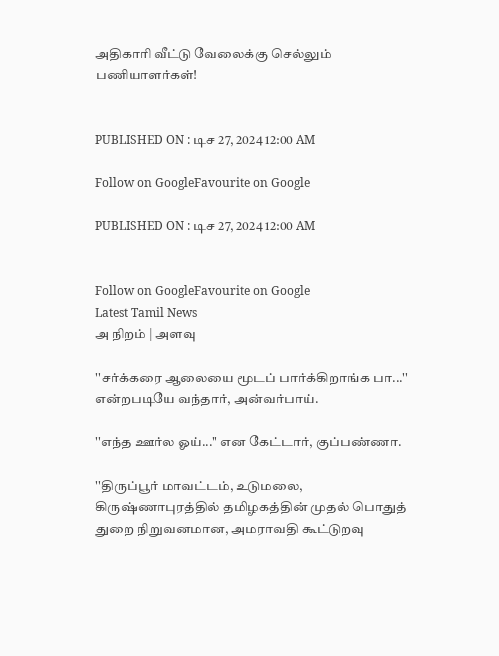அதிகாரி வீட்டு வேலைக்கு செல்லும் பணியாளர்கள்!


PUBLISHED ON : டிச 27, 2024 12:00 AM

Follow on GoogleFavourite on Google

PUBLISHED ON : டிச 27, 2024 12:00 AM


Follow on GoogleFavourite on Google
Latest Tamil News
அ நிறம் | அளவு

''சர்க்கரை ஆலையை மூடப் பார்க்கிறாங்க பா...'' என்றபடியே வந்தார், அன்வர்பாய்.

''எந்த ஊர்ல ஓய்...'' என கேட்டார், குப்பண்ணா.

''திருப்பூர் மாவட்டம், உடுமலை, கிருஷ்ணாபுரத்தில் தமிழகத்தின் முதல் பொதுத் துறை நிறுவனமான, அமராவதி கூட்டுறவு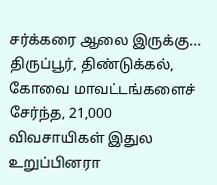சர்க்கரை ஆலை இருக்கு... திருப்பூர், திண்டுக்கல், கோவை மாவட்டங்களைச் சேர்ந்த, 21,000 விவசாயிகள் இதுல உறுப்பினரா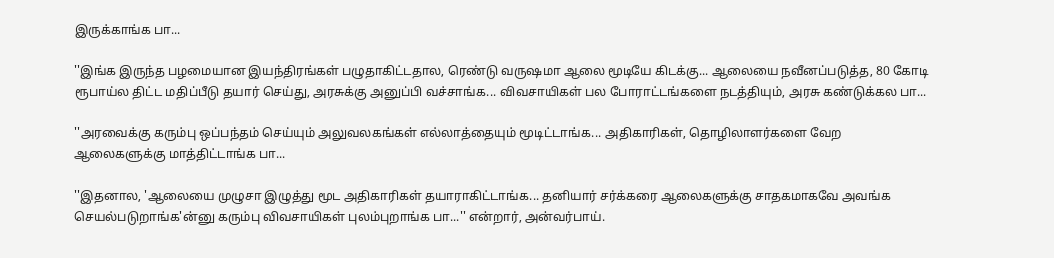இருக்காங்க பா...

''இங்க இருந்த பழமையான இயந்திரங்கள் பழுதாகிட்டதால, ரெண்டு வருஷமா ஆலை மூடியே கிடக்கு... ஆலையை நவீனப்படுத்த, 80 கோடி ரூபாய்ல திட்ட மதிப்பீடு தயார் செய்து, அரசுக்கு அனுப்பி வச்சாங்க... விவசாயிகள் பல போராட்டங்களை நடத்தியும், அரசு கண்டுக்கல பா...

''அரவைக்கு கரும்பு ஒப்பந்தம் செய்யும் அலுவலகங்கள் எல்லாத்தையும் மூடிட்டாங்க... அதிகாரிகள், தொழிலாளர்களை வேற ஆலைகளுக்கு மாத்திட்டாங்க பா...

''இதனால, 'ஆலையை முழுசா இழுத்து மூட அதிகாரிகள் தயாராகிட்டாங்க... தனியார் சர்க்கரை ஆலைகளுக்கு சாதகமாகவே அவங்க செயல்படுறாங்க'ன்னு கரும்பு விவசாயிகள் புலம்புறாங்க பா...'' என்றார், அன்வர்பாய்.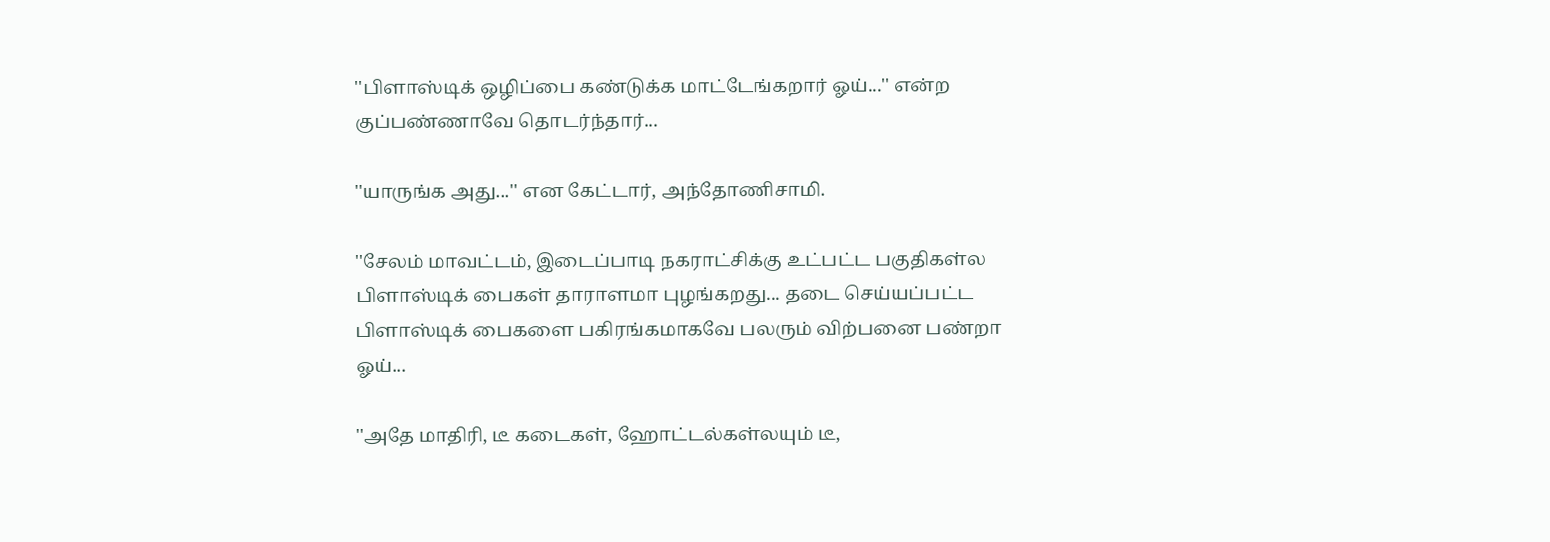''பிளாஸ்டிக் ஒழிப்பை கண்டுக்க மாட்டேங்கறார் ஓய்...'' என்ற குப்பண்ணாவே தொடர்ந்தார்...

''யாருங்க அது...'' என கேட்டார், அந்தோணிசாமி.

''சேலம் மாவட்டம், இடைப்பாடி நகராட்சிக்கு உட்பட்ட பகுதிகள்ல பிளாஸ்டிக் பைகள் தாராளமா புழங்கறது... தடை செய்யப்பட்ட பிளாஸ்டிக் பைகளை பகிரங்கமாகவே பலரும் விற்பனை பண்றா ஓய்...

''அதே மாதிரி, டீ கடைகள், ஹோட்டல்கள்லயும் டீ,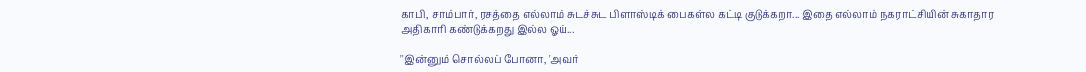காபி, சாம்பார், ரசத்தை எல்லாம் சுடச்சுட பிளாஸ்டிக் பைகள்ல கட்டி குடுக்கறா... இதை எல்லாம் நகராட்சியின் சுகாதார அதிகாரி கண்டுக்கறது இல்ல ஓய்...

''இன்னும் சொல்லப் போனா, 'அவர்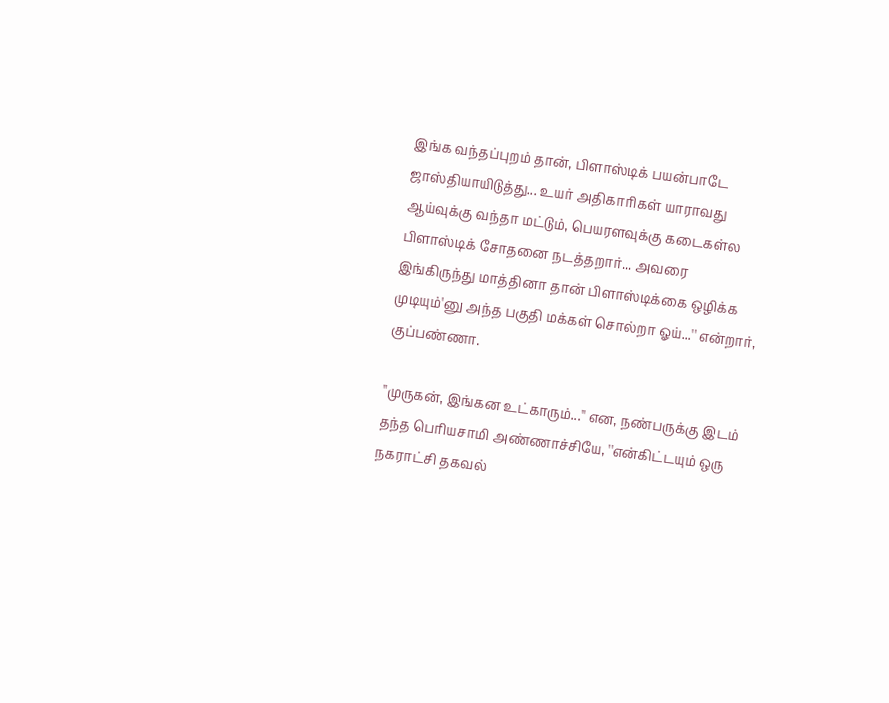இங்க வந்தப்புறம் தான், பிளாஸ்டிக் பயன்பாடே ஜாஸ்தியாயிடுத்து... உயர் அதிகாரிகள் யாராவது ஆய்வுக்கு வந்தா மட்டும், பெயரளவுக்கு கடைகள்ல பிளாஸ்டிக் சோதனை நடத்தறார்... அவரை இங்கிருந்து மாத்தினா தான் பிளாஸ்டிக்கை ஒழிக்க முடியும்'னு அந்த பகுதி மக்கள் சொல்றா ஓய்...'' என்றார், குப்பண்ணா.

''முருகன், இங்கன உட்காரும்...'' என, நண்பருக்கு இடம் தந்த பெரியசாமி அண்ணாச்சியே, ''என்கிட்டயும் ஒரு நகராட்சி தகவல்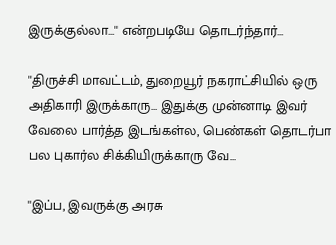இருக்குல்லா...'' என்றபடியே தொடர்ந்தார்...

''திருச்சி மாவட்டம், துறையூர் நகராட்சியில் ஒரு அதிகாரி இருக்காரு... இதுக்கு முன்னாடி இவர் வேலை பார்த்த இடங்கள்ல, பெண்கள் தொடர்பா பல புகார்ல சிக்கியிருக்காரு வே...

''இப்ப, இவருக்கு அரசு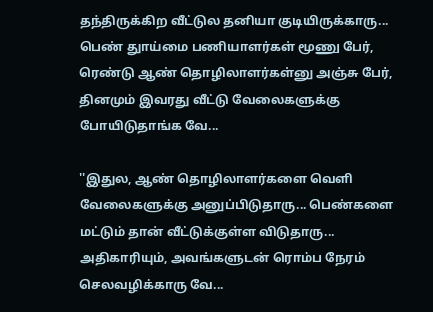தந்திருக்கிற வீட்டுல தனியா குடியிருக்காரு... பெண் துாய்மை பணியாளர்கள் மூணு பேர், ரெண்டு ஆண் தொழிலாளர்கள்னு அஞ்சு பேர், தினமும் இவரது வீட்டு வேலைகளுக்கு போயிடுதாங்க வே...

''இதுல, ஆண் தொழிலாளர்களை வெளி வேலைகளுக்கு அனுப்பிடுதாரு... பெண்களை மட்டும் தான் வீட்டுக்குள்ள விடுதாரு... அதிகாரியும், அவங்களுடன் ரொம்ப நேரம் செலவழிக்காரு வே...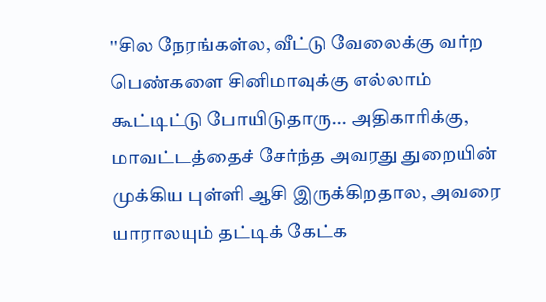''சில நேரங்கள்ல, வீட்டு வேலைக்கு வர்ற பெண்களை சினிமாவுக்கு எல்லாம் கூட்டிட்டு போயிடுதாரு... அதிகாரிக்கு, மாவட்டத்தைச் சேர்ந்த அவரது துறையின் முக்கிய புள்ளி ஆசி இருக்கிறதால, அவரை யாராலயும் தட்டிக் கேட்க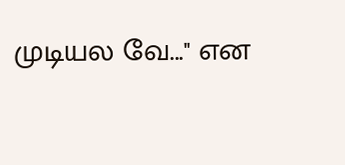முடியல வே...'' என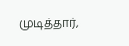முடித்தார்,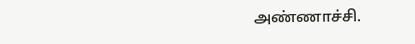அண்ணாச்சி.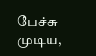பேச்சு முடிய,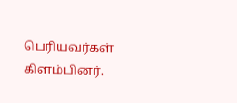பெரியவர்கள் கிளம்பினர்.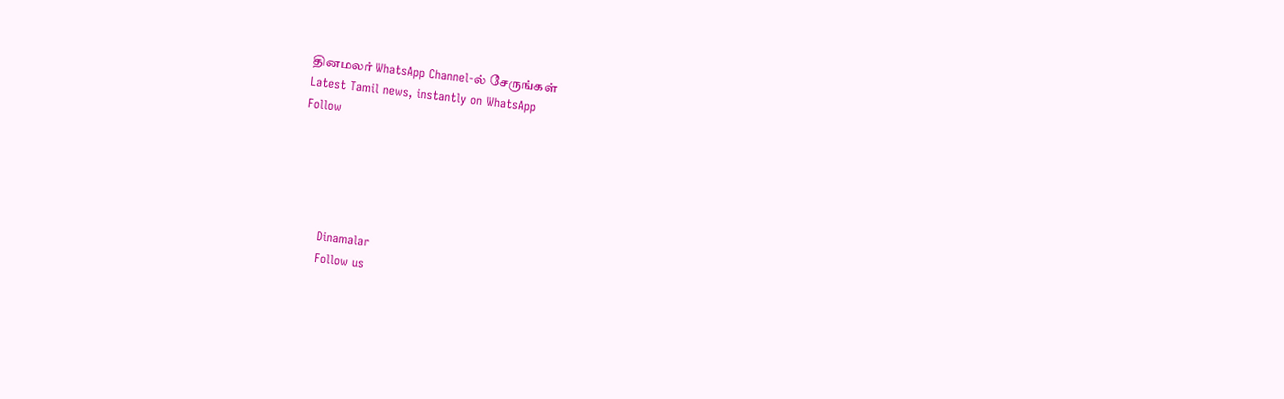தினமலர் WhatsApp Channel-ல் சேருங்கள்
Latest Tamil news, instantly on WhatsApp
Follow





      Dinamalar
      Follow us